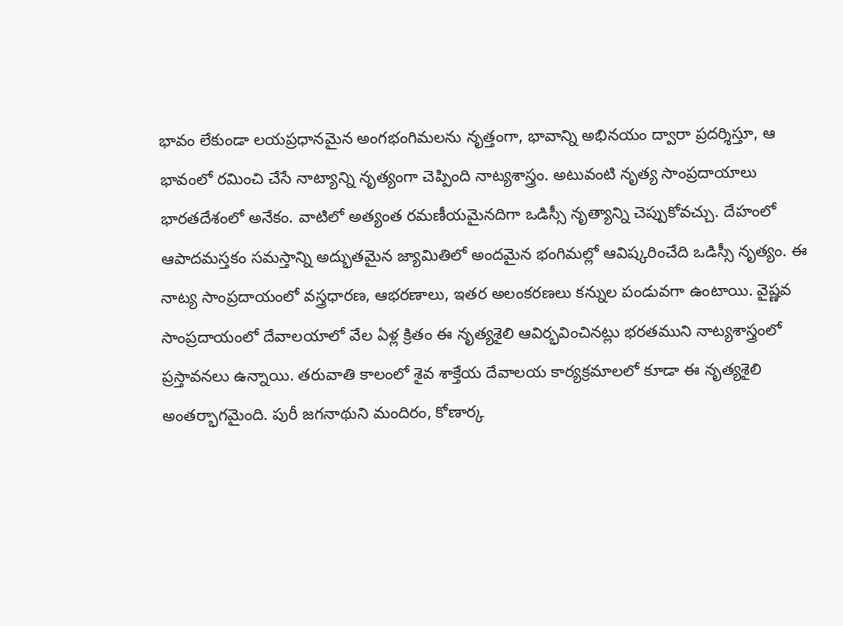భావం లేకుండా లయప్రధానమైన అంగభంగిమలను నృత్తంగా, భావాన్ని అభినయం ద్వారా ప్రదర్శిస్తూ, ఆ భావంలో రమించి చేసే నాట్యాన్ని నృత్యంగా చెప్పింది నాట్యశాస్త్రం. అటువంటి నృత్య సాంప్రదాయాలు భారతదేశంలో అనేకం. వాటిలో అత్యంత రమణీయమైనదిగా ఒడిస్సీ నృత్యాన్ని చెప్పుకోవచ్చు. దేహంలో ఆపాదమస్తకం సమస్తాన్ని అద్భుతమైన జ్యామితిలో అందమైన భంగిమల్లో ఆవిష్కరించేది ఒడిస్సీ నృత్యం. ఈ నాట్య సాంప్రదాయంలో వస్త్రధారణ, ఆభరణాలు, ఇతర అలంకరణలు కన్నుల పండువగా ఉంటాయి. వైష్ణవ సాంప్రదాయంలో దేవాలయాలో వేల ఏళ్ల క్రితం ఈ నృత్యశైలి ఆవిర్భవించినట్లు భరతముని నాట్యశాస్త్రంలో ప్రస్తావనలు ఉన్నాయి. తరువాతి కాలంలో శైవ శాక్తేయ దేవాలయ కార్యక్రమాలలో కూడా ఈ నృత్యశైలి అంతర్భాగమైంది. పురీ జగనాథుని మందిరం, కోణార్క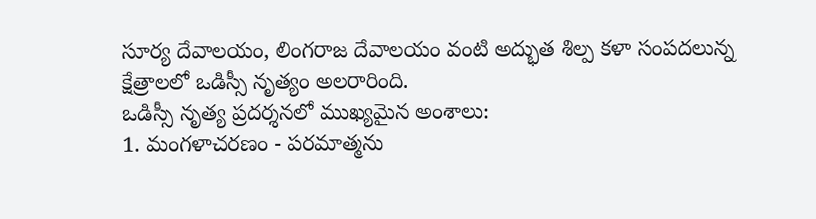సూర్య దేవాలయం, లింగరాజ దేవాలయం వంటి అద్భుత శిల్ప కళా సంపదలున్న క్షేత్రాలలో ఒడిస్సీ నృత్యం అలరారింది.
ఒడిస్సీ నృత్య ప్రదర్శనలో ముఖ్యమైన అంశాలు:
1. మంగళాచరణం - పరమాత్మను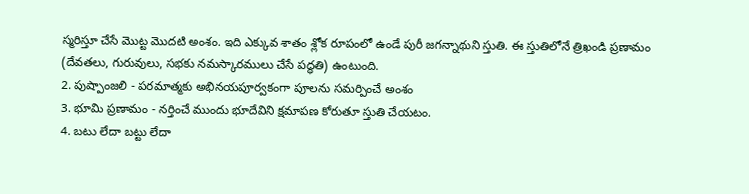స్మరిస్తూ చేసే మొట్ట మొదటి అంశం. ఇది ఎక్కువ శాతం శ్లోక రూపంలో ఉండే పురీ జగన్నాథుని స్తుతి. ఈ స్తుతిలోనే త్రిఖండి ప్రణామం (దేవతలు, గురువులు, సభకు నమస్కారములు చేసే పద్ధతి) ఉంటుంది.
2. పుష్పాంజలి - పరమాత్మకు అభినయపూర్వకంగా పూలను సమర్పించే అంశం
3. భూమి ప్రణామం - నర్తించే ముందు భూదేవిని క్షమాపణ కోరుతూ స్తుతి చేయటం.
4. బటు లేదా బట్టు లేదా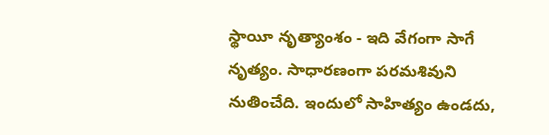స్థాయీ నృత్యాంశం - ఇది వేగంగా సాగే నృత్యం. సాధారణంగా పరమశివుని నుతించేది. ఇందులో సాహిత్యం ఉండదు,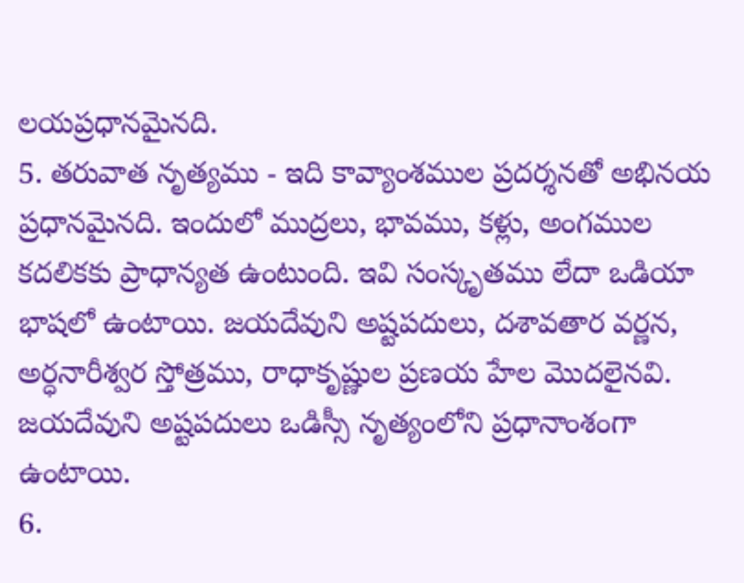లయప్రధానమైనది.
5. తరువాత నృత్యము - ఇది కావ్యాంశముల ప్రదర్శనతో అభినయ ప్రధానమైనది. ఇందులో ముద్రలు, భావము, కళ్లు, అంగముల కదలికకు ప్రాధాన్యత ఉంటుంది. ఇవి సంస్కృతము లేదా ఒడియా భాషలో ఉంటాయి. జయదేవుని అష్టపదులు, దశావతార వర్ణన, అర్ధనారీశ్వర స్తోత్రము, రాధాకృష్ణుల ప్రణయ హేల మొదలైనవి. జయదేవుని అష్టపదులు ఒడిస్సీ నృత్యంలోని ప్రధానాంశంగా ఉంటాయి.
6.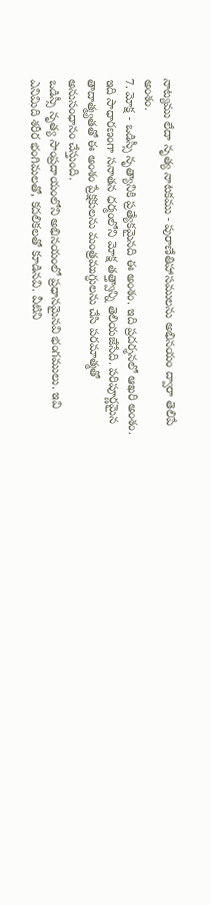నాట్యము లేదా నృత్య నాటకము - పురాణేతిహాసములను అభినయం ద్వారా తెలిపే అంశం.
7. మోక్ష - ఒడిస్సీ నృత్యానికి ప్రత్యేకమైనది ఈ అంశం. ఇది ప్రదర్శనలో ఆఖరి అంశం. ఇది సాధారణంగా సనాతన ధర్మంలోని మోక్ష తత్త్వాన్ని తెలియజేసేది. పరిపూర్ణమైన తాదాత్మ్యతతో ఈ అంశం ప్రేక్షకులను మంత్రముగ్ధులను చేసి పరమాత్మతో అనుసంధానం చేస్తుంది.
ఒడిస్సీ నృత్య సాంప్రదాయంలోని అభినయంలో ప్రధానమైనవి భంగములు. ఇవి ఎనిమిది శరీర భంగిమలతో, కదలికలతో కూడినవి. వీటిని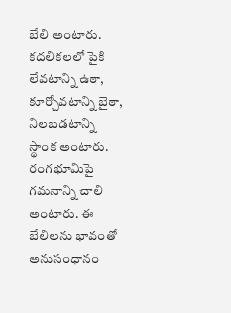బేలి అంటారు. కదలికలలో పైకి లేవటాన్ని ఉఠా, కూర్చోవటాన్ని బైఠా, నిలబడటాన్ని స్థాంక అంటారు. రంగభూమిపై గమనాన్ని చాలి అంటారు. ఈ బేలిలను భావంతో అనుసంధానం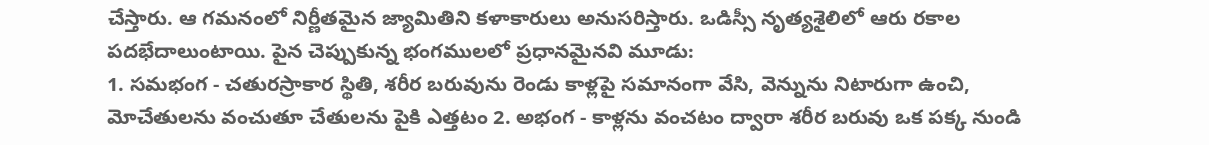చేస్తారు. ఆ గమనంలో నిర్ణీతమైన జ్యామితిని కళాకారులు అనుసరిస్తారు. ఒడిస్సీ నృత్యశైలిలో ఆరు రకాల పదభేదాలుంటాయి. పైన చెప్పుకున్న భంగములలో ప్రధానమైనవి మూడు:
1. సమభంగ - చతురస్రాకార స్థితి, శరీర బరువును రెండు కాళ్లపై సమానంగా వేసి, వెన్నును నిటారుగా ఉంచి, మోచేతులను వంచుతూ చేతులను పైకి ఎత్తటం 2. అభంగ - కాళ్లను వంచటం ద్వారా శరీర బరువు ఒక పక్క నుండి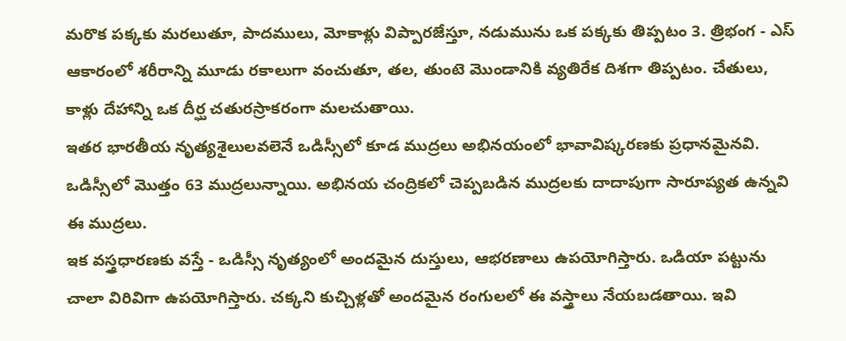మరొక పక్కకు మరలుతూ, పాదములు, మోకాళ్లు విప్పారజేస్తూ, నడుమును ఒక పక్కకు తిప్పటం 3. త్రిభంగ - ఎస్ ఆకారంలో శరీరాన్ని మూడు రకాలుగా వంచుతూ, తల, తుంటె మొండానికి వ్యతిరేక దిశగా తిప్పటం. చేతులు, కాళ్లు దేహాన్ని ఒక దీర్ఘ చతురస్రాకరంగా మలచుతాయి.
ఇతర భారతీయ నృత్యశైలులవలెనే ఒడిస్సీలో కూడ ముద్రలు అభినయంలో భావావిష్కరణకు ప్రధానమైనవి. ఒడిస్సీలో మొత్తం 63 ముద్రలున్నాయి. అభినయ చంద్రికలో చెప్పబడిన ముద్రలకు దాదాపుగా సారూప్యత ఉన్నవి ఈ ముద్రలు.
ఇక వస్త్రధారణకు వస్తే - ఒడిస్సీ నృత్యంలో అందమైన దుస్తులు, ఆభరణాలు ఉపయోగిస్తారు. ఒడియా పట్టును చాలా విరివిగా ఉపయోగిస్తారు. చక్కని కుచ్చిళ్లతో అందమైన రంగులలో ఈ వస్త్రాలు నేయబడతాయి. ఇవి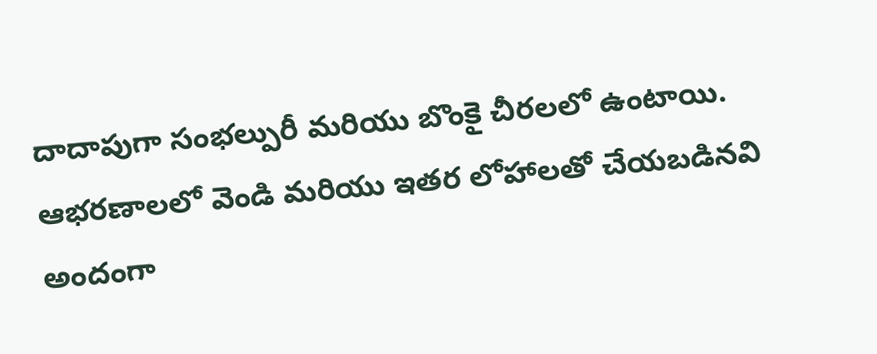దాదాపుగా సంభల్పురీ మరియు బొంకై చీరలలో ఉంటాయి. ఆభరణాలలో వెండి మరియు ఇతర లోహాలతో చేయబడినవి అందంగా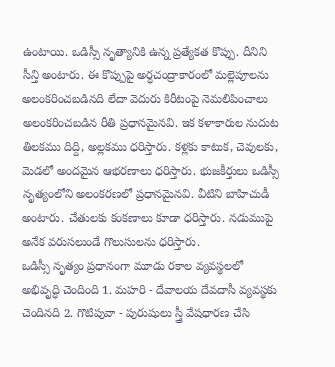ఉంటాయి. ఒడిస్సీ నృత్యానికి ఉన్న ప్రత్యేకత కొప్పు. దీనిని సీన్తి అంటారు. ఈ కొప్పుపై అర్ధచంద్రాకారంలో మల్లెపూలను అలంకరించబడినది లేదా వెదురు కిరీటంపై నెమలిపించాలు అలంకరించబడిన రీతి ప్రధానమైనవి. ఇక కళాకారుల నుదుట తిలకము దిద్ది, అల్లకము ధరిస్తారు. కళ్లకు కాటుక, చెవులకు, మెడలో అందమైన ఆభరణాలు ధరిస్తారు. భుజకీర్తులు ఒడిస్సీ నృత్యంలోని అలంకరణలో ప్రధానమైనవి. వీటిని బాహిచుడీ అంటారు. చేతులకు కంకణాలు కూడా ధరిస్తారు. నడుముపై అనేక వరుసలుండే గొలుసులను ధరిస్తారు.
ఒడిస్సీ నృత్యం ప్రధానంగా మూడు రకాల వ్యవస్థలలో అభివృద్ధి చెందింది 1. మహరి - దేవాలయ దేవదాసీ వ్యవస్థకు చెందినది 2. గొటిపువా - పురుషులు స్త్రీ వేషధారణ చేసి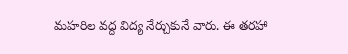మహరిల వద్ద విద్య నేర్చుకునే వారు. ఈ తరహా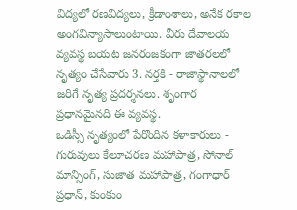విద్యలో రణవిద్యలు, క్రీడాంశాలు, అనేక రకాల అంగవిన్యాసాలుంటాయి. వీరు దేవాలయ వ్యవస్థ బయట జనరంజకంగా జాతరలలో నృత్యం చేసేవారు 3. నర్తకి - రాజాస్థానాలలో జరిగే నృత్య ప్రదర్శనలు. శృంగార ప్రధానమైనది ఈ వ్యవస్థ.
ఒడిస్సీ నృత్యంలో పేరొందిన కళాకారులు - గురువులు కేలూచరణ మహాపాత్ర, సోనాల్ మాన్సింగ్, సుజాత మహాపాత్ర, గంగాధార్ ప్రధాన్, కుంకుం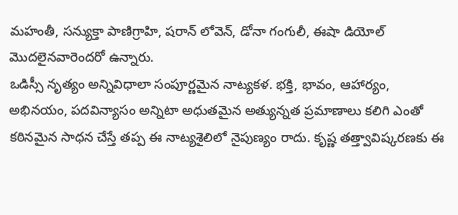మహంతీ, సన్యుక్తా పాణిగ్రాహి, షరాన్ లోవెన్, డోనా గంగులీ, ఈషా డియోల్ మొదలైనవారెందరో ఉన్నారు.
ఒడిస్సీ నృత్యం అన్నివిధాలా సంపూర్ణమైన నాట్యకళ. భక్తి, భావం, ఆహార్యం, అభినయం, పదవిన్యాసం అన్నిటా అధుతమైన అత్యున్నత ప్రమాణాలు కలిగి ఎంతో కఠినమైన సాధన చేస్తే తప్ప ఈ నాట్యశైలిలో నైపుణ్యం రాదు. కృష్ణ తత్త్వావిష్కరణకు ఈ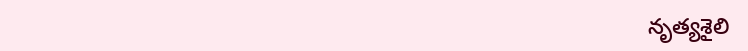నృత్యశైలి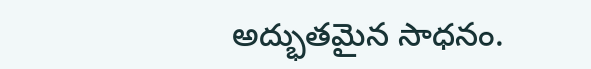అద్భుతమైన సాధనం.